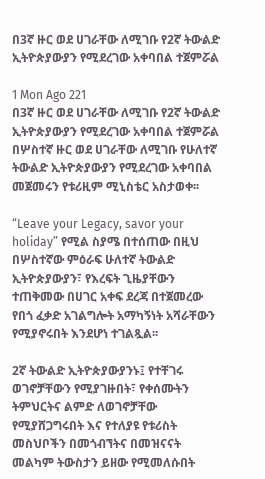በ3ኛ ዙር ወደ ሀገራቸው ለሚገቡ የ2ኛ ትውልድ ኢትዮጵያውያን የሚደረገው አቀባበል ተጀምሯል

1 Mon Ago 221
በ3ኛ ዙር ወደ ሀገራቸው ለሚገቡ የ2ኛ ትውልድ ኢትዮጵያውያን የሚደረገው አቀባበል ተጀምሯል
በሦስተኛ ዙር ወደ ሀገራቸው ለሚገቡ የሁለተኛ ትውልድ ኢትዮጵያውያን የሚደረገው አቀባበል መጀመሩን የቱሪዚም ሚኒስቴር አስታወቀ፡፡

“Leave your Legacy, savor your holiday” የሚል ስያሜ በተሰጠው በዚህ በሦስተኛው ምዕራፍ ሁለተኛ ትውልድ ኢትዮጵያውያን፣ የእረፍት ጊዜያቸውን ተጠቅመው በሀገር አቀፍ ደረጃ በተጀመረው የበጎ ፈቃድ አገልግሎት አማካኝነት አሻራቸውን የሚያኖሩበት እንደሆነ ተገልጿል፡፡

2ኛ ትውልድ ኢትዮጵያውያንኑ፤ የተቸገሩ ወገኖቻቸውን የሚያገዙበት፣ የቀሰሙትን ትምህርትና ልምድ ለወገኖቻቸው የሚያሸጋግሩበት እና የተለያዩ የቱሪስት መስህቦችን በመጎብኘትና በመዝናናት መልካም ትውስታን ይዘው የሚመለሱበት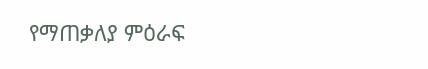የማጠቃለያ ምዕራፍ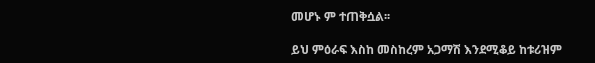መሆኑ ም ተጠቅሷል፡፡

ይህ ምዕራፍ እስከ መስከረም አጋማሽ እንደሚቆይ ከቱሪዝም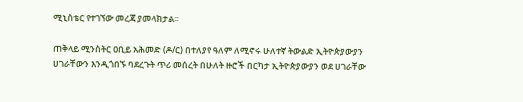ሚኒስቴር የተገኘው መረጃ ያመላክታል፡፡

ጠቅላይ ሚንስትር ዐቢይ አሕመድ (ዶ/ር) በተለያየ ዓለም ለሚኖሩ ሁለተኛ ትውልድ ኢትዮጵያውያን ሀገራቸውን እንዲጎበኙ ባደረጉት ጥሪ መሰረት በሁለት ዙሮች በርካታ ኢትዮጵያውያን ወደ ሀገራቸው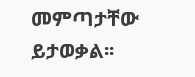መምጣታቸው ይታወቃል፡፡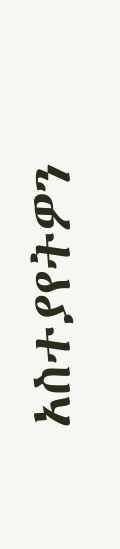አስተያየትዎን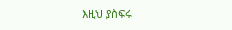እዚህ ያስፍሩ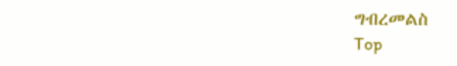ግብረመልስ
Top